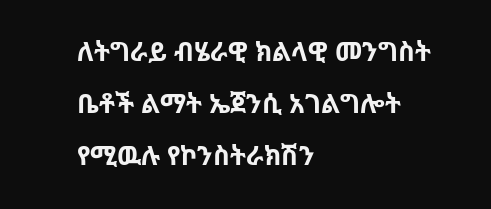ለትግራይ ብሄራዊ ክልላዊ መንግስት ቤቶች ልማት ኤጀንሲ አገልግሎት የሚዉሉ የኮንስትራክሽን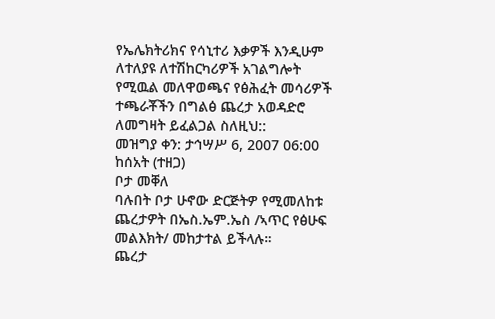የኤሌክትሪክና የሳኒተሪ እቃዎች እንዲሁም ለተለያዩ ለተሽከርካሪዎች አገልግሎት የሚዉል መለዋወጫና የፅሕፈት መሳሪዎች ተጫራቾችን በግልፅ ጨረታ አወዳድሮ ለመግዛት ይፈልጋል ስለዚህ::
መዝግያ ቀን: ታኅሣሥ 6, 2007 06:00 ከሰአት (ተዘጋ)
ቦታ መቐለ
ባሉበት ቦታ ሁኖው ድርጅትዎ የሚመለከቱ ጨረታዎት በኤስ.ኤም.ኤስ /ኣጥር የፅሁፍ መልእክት/ መከታተል ይችላሉ።
ጨረታ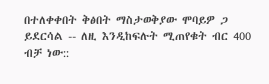በተለቀቀበት ቅፅበት ማስታወቅያው ሞባይዎ ጋ ይደርሳል -- ለዚ እንዲከፍሉት ሚጠየቁት ብር 400 ብቻ ነው::